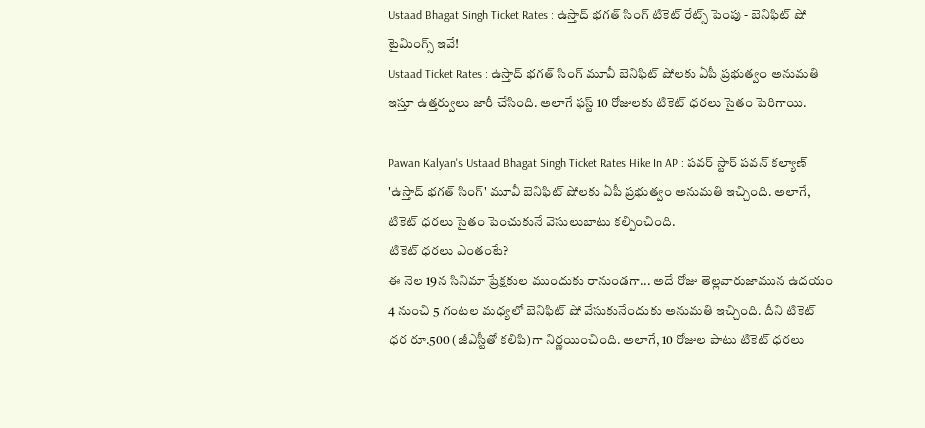Ustaad Bhagat Singh Ticket Rates : ఉస్తాద్ భగత్ సింగ్ టికెట్ రేట్స్ పెంపు - బెనిఫిట్ షో టైమింగ్స్ ఇవే!
Ustaad Ticket Rates : ఉస్తాద్ భగత్ సింగ్ మూవీ బెనిఫిట్ షోలకు ఏపీ ప్రభుత్వం అనుమతి ఇస్తూ ఉత్తర్వులు జారీ చేసింది. అలాగే ఫస్ట్ 10 రోజులకు టికెట్ ధరలు సైతం పెరిగాయి.

Pawan Kalyan's Ustaad Bhagat Singh Ticket Rates Hike In AP : పవర్ స్టార్ పవన్ కల్యాణ్ 'ఉస్తాద్ భగత్ సింగ్' మూవీ బెనిఫిట్ షోలకు ఏపీ ప్రభుత్వం అనుమతి ఇచ్చింది. అలాగే, టికెట్ ధరలు సైతం పెంచుకునే వెసులుబాటు కల్పించింది.
టికెట్ ధరలు ఎంతంటే?
ఈ నెల 19న సినిమా ప్రేక్షకుల ముందుకు రానుండగా... అదే రోజు తెల్లవారుజామున ఉదయం 4 నుంచి 5 గంటల మధ్యలో బెనిఫిట్ షో వేసుకునేందుకు అనుమతి ఇచ్చింది. దీని టికెట్ ధర రూ.500 (జీఎస్టీతో కలిపి)గా నిర్ణయించింది. అలాగే, 10 రోజుల పాటు టికెట్ ధరలు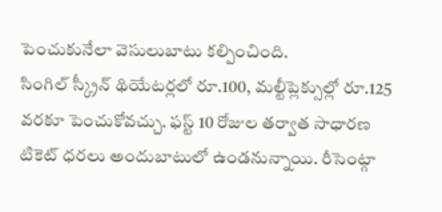పెంచుకునేలా వెసులుబాటు కల్పించింది.
సింగిల్ స్క్రీన్ థియేటర్లలో రూ.100, మల్టీప్లెక్సుల్లో రూ.125 వరకూ పెంచుకోవచ్చు. ఫస్ట్ 10 రోజుల తర్వాత సాధారణ టికెట్ ధరలు అందుబాటులో ఉండనున్నాయి. రీసెంట్గా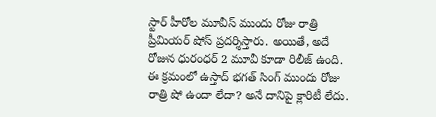స్టార్ హీరోల మూవీస్ ముందు రోజు రాత్రి ప్రీమియర్ షోస్ ప్రదర్శిస్తారు. అయితే, అదే రోజున ధురంధర్ 2 మూవీ కూడా రిలీజ్ ఉంది. ఈ క్రమంలో ఉస్తాద్ భగత్ సింగ్ ముందు రోజు రాత్రి షో ఉందా లేదా? అనే దానిపై క్లారిటీ లేదు.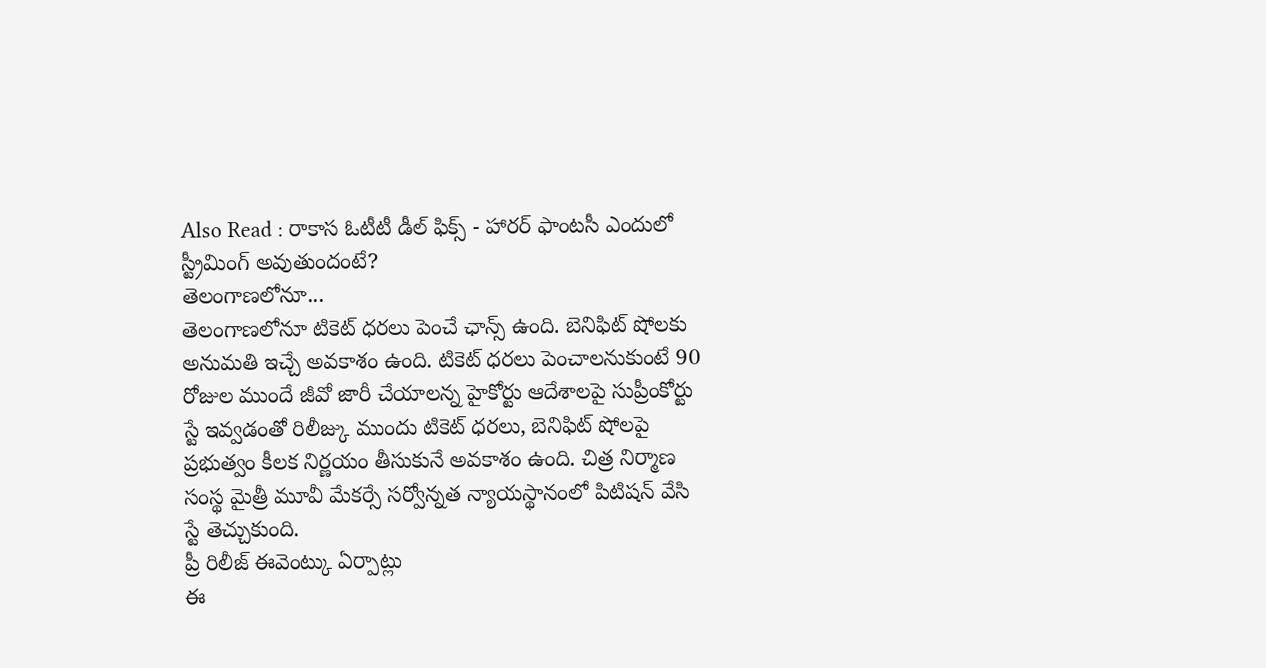Also Read : రాకాస ఓటీటీ డీల్ ఫిక్స్ - హారర్ ఫాంటసీ ఎందులో స్ట్రీమింగ్ అవుతుందంటే?
తెలంగాణలోనూ...
తెలంగాణలోనూ టికెట్ ధరలు పెంచే ఛాన్స్ ఉంది. బెనిఫిట్ షోలకు అనుమతి ఇచ్చే అవకాశం ఉంది. టికెట్ ధరలు పెంచాలనుకుంటే 90 రోజుల ముందే జీవో జారీ చేయాలన్న హైకోర్టు ఆదేశాలపై సుప్రీంకోర్టు స్టే ఇవ్వడంతో రిలీజ్కు ముందు టికెట్ ధరలు, బెనిఫిట్ షోలపై ప్రభుత్వం కీలక నిర్ణయం తీసుకునే అవకాశం ఉంది. చిత్ర నిర్మాణ సంస్థ మైత్రీ మూవీ మేకర్సే సర్వోన్నత న్యాయస్థానంలో పిటిషన్ వేసి స్టే తెచ్చుకుంది.
ప్రీ రిలీజ్ ఈవెంట్కు ఏర్పాట్లు
ఈ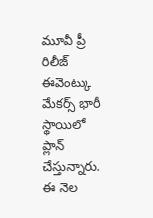మూవీ ప్రీ రిలీజ్ ఈవెంట్కు మేకర్స్ భారీ స్థాయిలో ప్లాన్ చేస్తున్నారు. ఈ నెల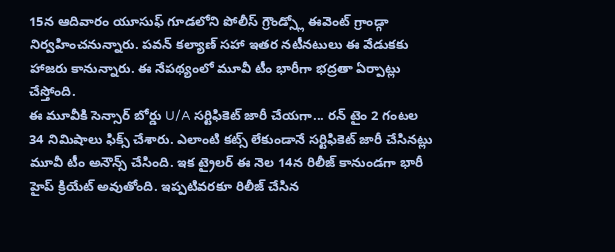15న ఆదివారం యూసుఫ్ గూడలోని పోలీస్ గ్రౌండ్స్లో ఈవెంట్ గ్రాండ్గా నిర్వహించనున్నారు. పవన్ కల్యాణ్ సహా ఇతర నటీనటులు ఈ వేడుకకు హాజరు కానున్నారు. ఈ నేపథ్యంలో మూవీ టీం భారీగా భద్రతా ఏర్పాట్లు చేస్తోంది.
ఈ మూవీకి సెన్సార్ బోర్డు U/A సర్టిఫికెట్ జారీ చేయగా... రన్ టైం 2 గంటల 34 నిమిషాలు ఫిక్స్ చేశారు. ఎలాంటి కట్స్ లేకుండానే సర్టిఫికెట్ జారీ చేసినట్లు మూవీ టీం అనౌన్స్ చేసింది. ఇక ట్రైలర్ ఈ నెల 14న రిలీజ్ కానుండగా భారీ హైప్ క్రియేట్ అవుతోంది. ఇప్పటివరకూ రిలీజ్ చేసిన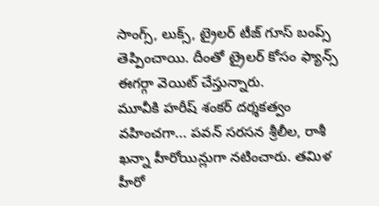సాంగ్స్, లుక్స్, ట్రైలర్ టీజ్ గూస్ బంప్స్ తెప్పించాయి. దీంతో ట్రైలర్ కోసం ఫ్యాన్స్ ఈగర్గా వెయిట్ చేస్తున్నారు.
మూవీకి హరీష్ శంకర్ దర్శకత్వం వహించగా... పవన్ సరసన శ్రీలీల, రాశీ ఖన్నా హీరోయిన్లుగా నటించారు. తమిళ హీరో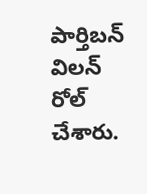పార్తిబన్ విలన్ రోల్ చేశారు.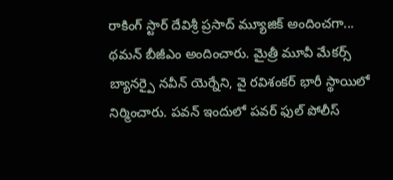రాకింగ్ స్టార్ దేవిశ్రీ ప్రసాద్ మ్యూజిక్ అందించగా... థమన్ బీజీఎం అందించారు. మైత్రీ మూవీ మేకర్స్ బ్యానర్పై నవీన్ యెర్నేని, వై రవిశంకర్ భారీ స్థాయిలో నిర్మించారు. పవన్ ఇందులో పవర్ ఫుల్ పోలీస్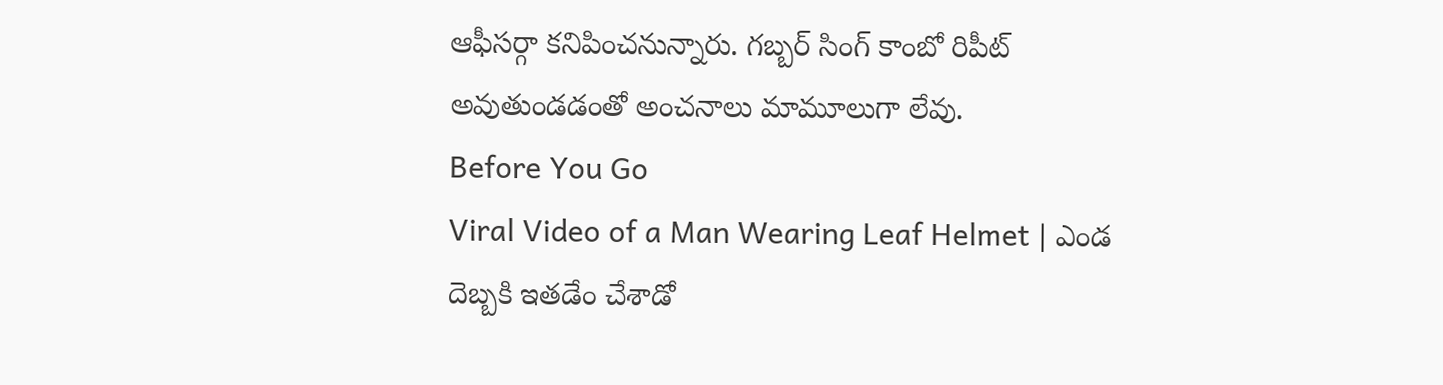ఆఫీసర్గా కనిపించనున్నారు. గబ్బర్ సింగ్ కాంబో రిపీట్ అవుతుండడంతో అంచనాలు మామూలుగా లేవు.
Before You Go
Viral Video of a Man Wearing Leaf Helmet | ఎండ దెబ్బకి ఇతడేం చేశాడో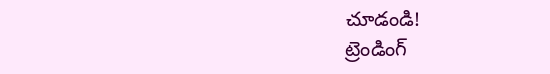చూడండి!
ట్రెండింగ్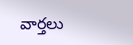వార్తలు